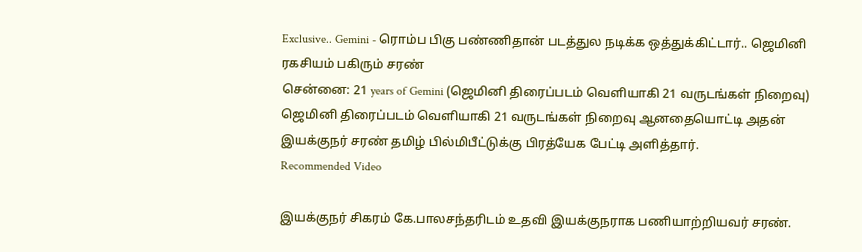Exclusive.. Gemini - ரொம்ப பிகு பண்ணிதான் படத்துல நடிக்க ஒத்துக்கிட்டார்.. ஜெமினி ரகசியம் பகிரும் சரண்
சென்னை: 21 years of Gemini (ஜெமினி திரைப்படம் வெளியாகி 21 வருடங்கள் நிறைவு) ஜெமினி திரைப்படம் வெளியாகி 21 வருடங்கள் நிறைவு ஆனதையொட்டி அதன் இயக்குநர் சரண் தமிழ் பில்மிபீட்டுக்கு பிரத்யேக பேட்டி அளித்தார்.
Recommended Video

இயக்குநர் சிகரம் கே.பாலசந்தரிடம் உதவி இயக்குநராக பணியாற்றியவர் சரண்.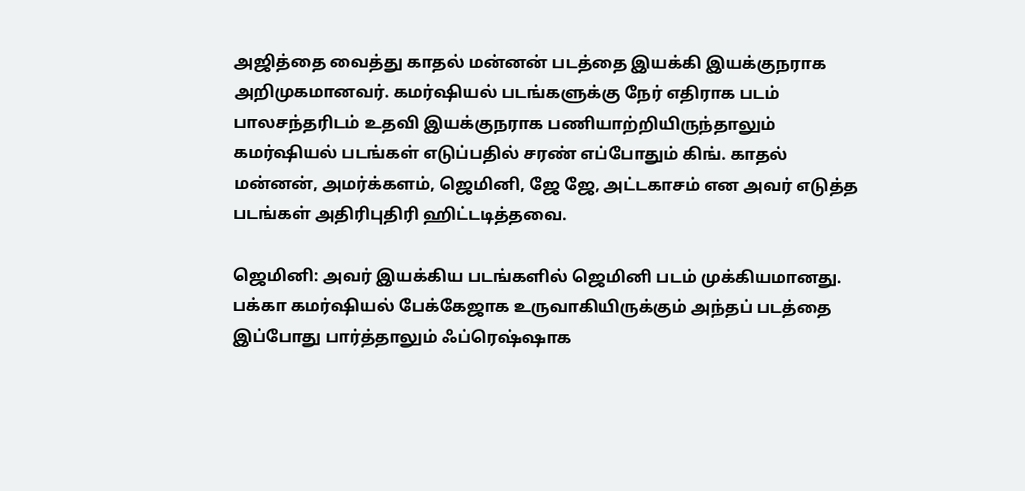அஜித்தை வைத்து காதல் மன்னன் படத்தை இயக்கி இயக்குநராக அறிமுகமானவர். கமர்ஷியல் படங்களுக்கு நேர் எதிராக படம் பாலசந்தரிடம் உதவி இயக்குநராக பணியாற்றியிருந்தாலும் கமர்ஷியல் படங்கள் எடுப்பதில் சரண் எப்போதும் கிங். காதல் மன்னன், அமர்க்களம், ஜெமினி, ஜே ஜே, அட்டகாசம் என அவர் எடுத்த படங்கள் அதிரிபுதிரி ஹிட்டடித்தவை.

ஜெமினி: அவர் இயக்கிய படங்களில் ஜெமினி படம் முக்கியமானது. பக்கா கமர்ஷியல் பேக்கேஜாக உருவாகியிருக்கும் அந்தப் படத்தை இப்போது பார்த்தாலும் ஃப்ரெஷ்ஷாக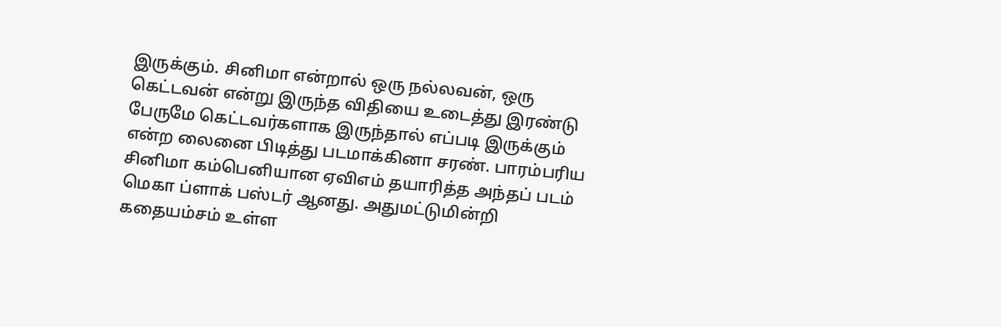இருக்கும். சினிமா என்றால் ஒரு நல்லவன், ஒரு கெட்டவன் என்று இருந்த விதியை உடைத்து இரண்டு பேருமே கெட்டவர்களாக இருந்தால் எப்படி இருக்கும் என்ற லைனை பிடித்து படமாக்கினா சரண். பாரம்பரிய சினிமா கம்பெனியான ஏவிஎம் தயாரித்த அந்தப் படம் மெகா ப்ளாக் பஸ்டர் ஆனது. அதுமட்டுமின்றி கதையம்சம் உள்ள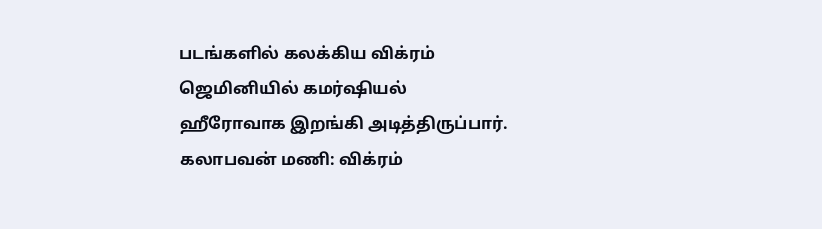படங்களில் கலக்கிய விக்ரம் ஜெமினியில் கமர்ஷியல் ஹீரோவாக இறங்கி அடித்திருப்பார்.
கலாபவன் மணி: விக்ரம்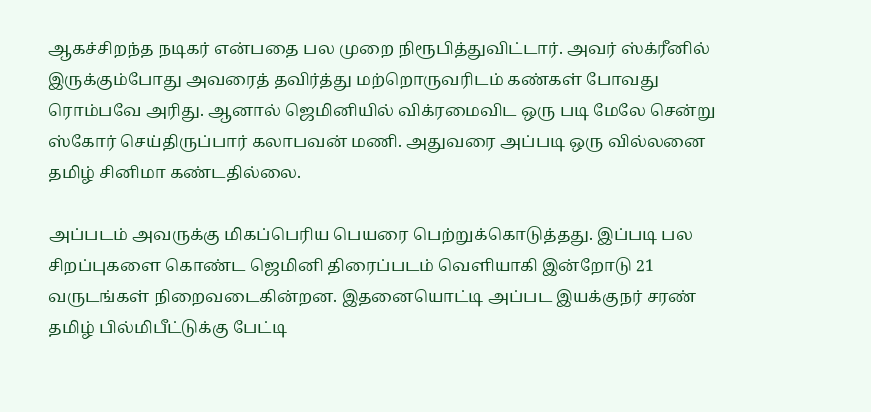ஆகச்சிறந்த நடிகர் என்பதை பல முறை நிரூபித்துவிட்டார். அவர் ஸ்க்ரீனில் இருக்கும்போது அவரைத் தவிர்த்து மற்றொருவரிடம் கண்கள் போவது ரொம்பவே அரிது. ஆனால் ஜெமினியில் விக்ரமைவிட ஒரு படி மேலே சென்று ஸ்கோர் செய்திருப்பார் கலாபவன் மணி. அதுவரை அப்படி ஒரு வில்லனை தமிழ் சினிமா கண்டதில்லை.

அப்படம் அவருக்கு மிகப்பெரிய பெயரை பெற்றுக்கொடுத்தது. இப்படி பல சிறப்புகளை கொண்ட ஜெமினி திரைப்படம் வெளியாகி இன்றோடு 21 வருடங்கள் நிறைவடைகின்றன. இதனையொட்டி அப்பட இயக்குநர் சரண் தமிழ் பில்மிபீட்டுக்கு பேட்டி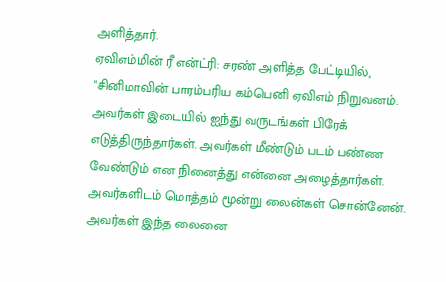அளித்தார்.
ஏவிஎம்மின் ரீ என்ட்ரி: சரண் அளித்த பேட்டியில், "சினிமாவின் பாரம்பரிய கம்பெனி ஏவிஎம் நிறுவனம். அவர்கள் இடையில் ஐந்து வருடங்கள் பிரேக் எடுத்திருந்தார்கள். அவர்கள் மீண்டும் படம் பண்ண வேண்டும் என நினைத்து என்னை அழைத்தார்கள். அவர்களிடம் மொத்தம் மூன்று லைன்கள் சொன்னேன். அவர்கள் இந்த லைனை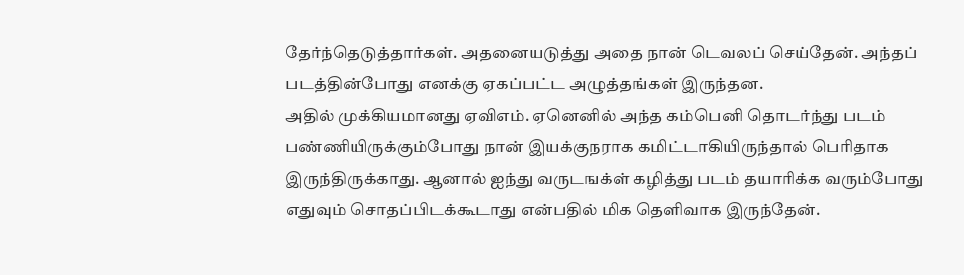தேர்ந்தெடுத்தார்கள். அதனையடுத்து அதை நான் டெவலப் செய்தேன். அந்தப் படத்தின்போது எனக்கு ஏகப்பட்ட அழுத்தங்கள் இருந்தன.
அதில் முக்கியமானது ஏவிஎம். ஏனெனில் அந்த கம்பெனி தொடர்ந்து படம் பண்ணியிருக்கும்போது நான் இயக்குநராக கமிட்டாகியிருந்தால் பெரிதாக இருந்திருக்காது. ஆனால் ஐந்து வருடஙக்ள் கழித்து படம் தயாரிக்க வரும்போது எதுவும் சொதப்பிடக்கூடாது என்பதில் மிக தெளிவாக இருந்தேன்.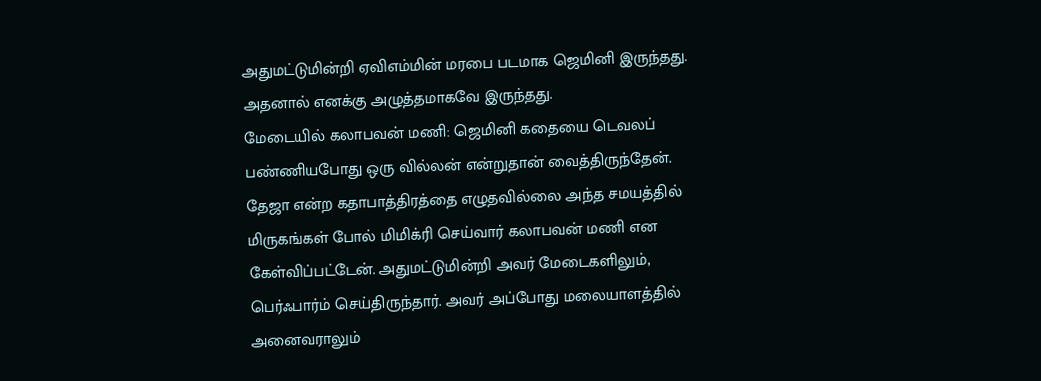அதுமட்டுமின்றி ஏவிஎம்மின் மரபை படமாக ஜெமினி இருந்தது. அதனால் எனக்கு அழுத்தமாகவே இருந்தது.
மேடையில் கலாபவன் மணி: ஜெமினி கதையை டெவலப் பண்ணியபோது ஒரு வில்லன் என்றுதான் வைத்திருந்தேன். தேஜா என்ற கதாபாத்திரத்தை எழுதவில்லை அந்த சமயத்தில் மிருகங்கள் போல் மிமிக்ரி செய்வார் கலாபவன் மணி என கேள்விப்பட்டேன். அதுமட்டுமின்றி அவர் மேடைகளிலும், பெர்ஃபார்ம் செய்திருந்தார். அவர் அப்போது மலையாளத்தில் அனைவராலும்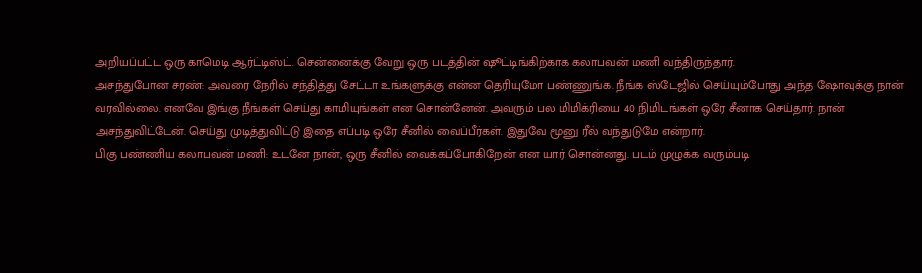அறியப்பட்ட ஒரு காமெடி ஆர்ட்டிஸ்ட். சென்னைக்கு வேறு ஒரு படத்தின் ஷூட்டிங்கிற்காக கலாபவன் மணி வந்திருந்தார்.
அசந்துபோன சரண்: அவரை நேரில் சந்தித்து சேட்டா உங்களுக்கு என்ன தெரியுமோ பண்ணுங்க. நீங்க ஸ்டேஜில் செய்யும்போது அந்த ஷோவுக்கு நான் வரவில்லை. எனவே இங்கு நீங்கள் செய்து காமியுங்கள் என சொன்னேன். அவரும் பல மிமிக்ரியை 40 நிமிடங்கள் ஒரே சீனாக செய்தார். நான் அசந்துவிட்டேன். செய்து முடித்துவிட்டு இதை எப்படி ஒரே சீனில் வைப்பீர்கள். இதுவே மூனு ரீல் வந்துடுமே என்றார்.
பிகு பண்ணிய கலாபவன் மணி: உடனே நான், ஒரு சீனில் வைக்கப்போகிறேன் என யார் சொன்னது. படம் முழுக்க வரும்படி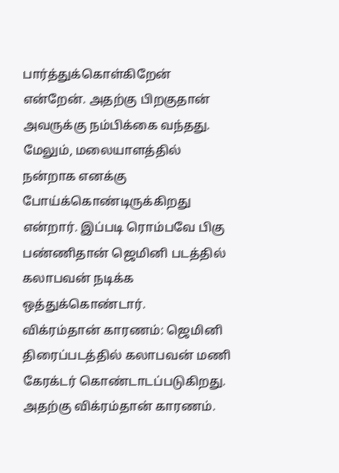பார்த்துக்கொள்கிறேன் என்றேன். அதற்கு பிறகுதான் அவருக்கு நம்பிக்கை வந்தது. மேலும், மலையாளத்தில் நன்றாக எனக்கு போய்க்கொண்டிருக்கிறது என்றார். இப்படி ரொம்பவே பிகு பண்ணிதான் ஜெமினி படத்தில் கலாபவன் நடிக்க ஒத்துக்கொண்டார்.
விக்ரம்தான் காரணம்: ஜெமினி திரைப்படத்தில் கலாபவன் மணி கேரக்டர் கொண்டாடப்படுகிறது. அதற்கு விக்ரம்தான் காரணம்.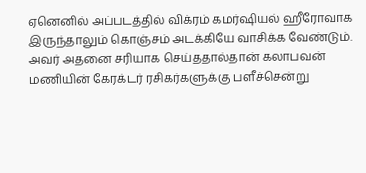ஏனெனில் அப்படத்தில் விக்ரம் கமர்ஷியல் ஹீரோவாக இருந்தாலும் கொஞ்சம் அடக்கியே வாசிக்க வேண்டும். அவர் அதனை சரியாக செய்ததால்தான் கலாபவன் மணியின் கேரக்டர் ரசிகர்களுக்கு பளீச்சென்று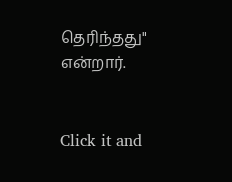தெரிந்தது" என்றார்.


Click it and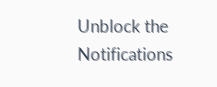Unblock the Notifications